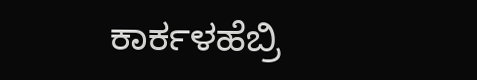ಕಾರ್ಕಳಹೆಬ್ರಿ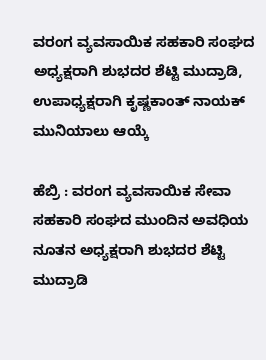ವರಂಗ ವ್ಯವಸಾಯಿಕ ಸಹಕಾರಿ ಸಂಘದ ಅಧ್ಯಕ್ಷರಾಗಿ ಶುಭದರ ಶೆಟ್ಟಿ ಮುದ್ರಾಡಿ, ಉಪಾಧ್ಯಕ್ಷರಾಗಿ ಕೃಷ್ಣಕಾಂತ್ ನಾಯಕ್ ಮುನಿಯಾಲು ಆಯ್ಕೆ

ಹೆಬ್ರಿ : ವರಂಗ ವ್ಯವಸಾಯಿಕ ಸೇವಾ ಸಹಕಾರಿ ಸಂಘದ ಮುಂದಿನ ಅವಧಿಯ ನೂತನ ಅಧ್ಯಕ್ಷರಾಗಿ ಶುಭದರ ಶೆಟ್ಟಿ ಮುದ್ರಾಡಿ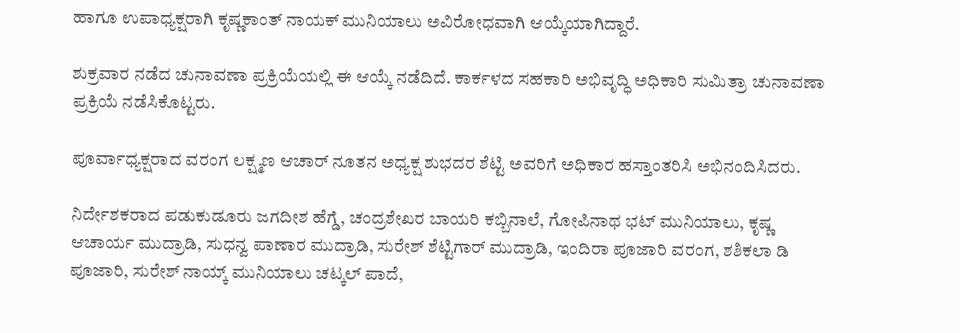ಹಾಗೂ ಉಪಾಧ್ಯಕ್ಷರಾಗಿ ಕೃಷ್ಣಕಾಂತ್ ನಾಯಕ್ ಮುನಿಯಾಲು ಅವಿರೋಧವಾಗಿ ಆಯ್ಕೆಯಾಗಿದ್ದಾರೆ.

ಶುಕ್ರವಾರ ನಡೆದ ಚುನಾವಣಾ ಪ್ರಕ್ರಿಯೆಯಲ್ಲಿ ಈ ಆಯ್ಕೆ ನಡೆದಿದೆ. ಕಾರ್ಕಳದ ಸಹಕಾರಿ ಅಭಿವೃದ್ಧಿ ಅಧಿಕಾರಿ ಸುಮಿತ್ರಾ ಚುನಾವಣಾ ಪ್ರಕ್ರಿಯೆ ನಡೆಸಿಕೊಟ್ಟರು.

ಪೂರ್ವಾಧ್ಯಕ್ಷರಾದ ವರಂಗ ಲಕ್ಷ್ಮಣ ಆಚಾರ್ ನೂತನ ಅಧ್ಯಕ್ಷ ಶುಭದರ ಶೆಟ್ಟಿ ಅವರಿಗೆ ಅಧಿಕಾರ ಹಸ್ತಾಂತರಿಸಿ ಅಭಿನಂದಿಸಿದರು.

ನಿರ್ದೇಶಕರಾದ ಪಡುಕುಡೂರು ಜಗದೀಶ ಹೆಗ್ಡೆ, ಚಂದ್ರಶೇಖರ ಬಾಯರಿ ಕಬ್ಬಿನಾಲೆ, ಗೋಪಿನಾಥ ಭಟ್ ಮುನಿಯಾಲು, ಕೃಷ್ಣ ಆಚಾರ್ಯ ಮುದ್ರಾಡಿ, ಸುಧನ್ವ ಪಾಣಾರ ಮುದ್ರಾಡಿ, ಸುರೇಶ್ ಶೆಟ್ಟಿಗಾರ್ ಮುದ್ರಾಡಿ, ಇಂದಿರಾ ಪೂಜಾರಿ ವರಂಗ, ಶಶಿಕಲಾ ಡಿ ಪೂಜಾರಿ, ಸುರೇಶ್ ನಾಯ್ಕ್ ಮುನಿಯಾಲು ಚಟ್ಕಲ್ ಪಾದೆ,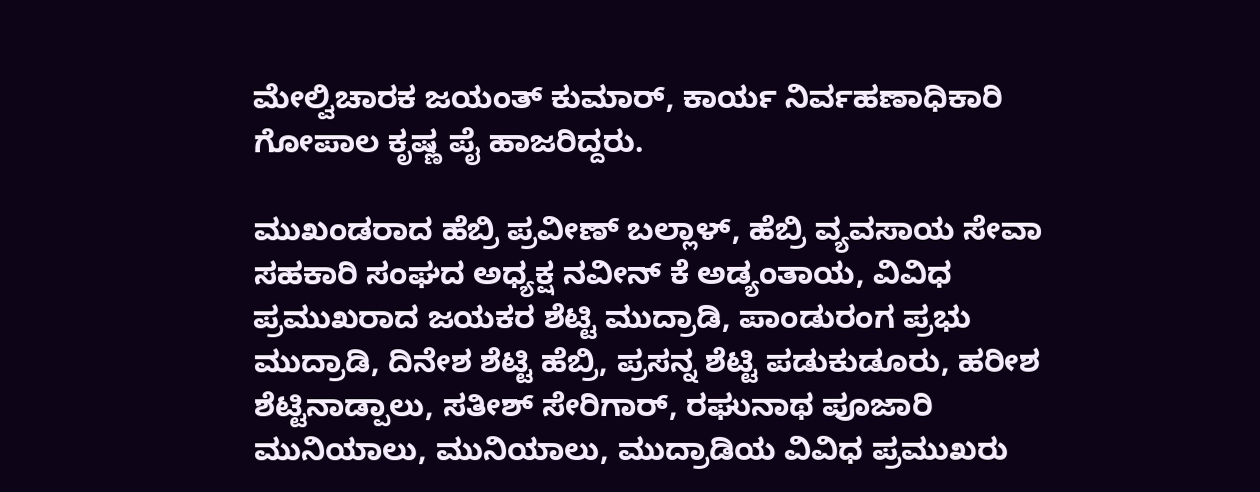ಮೇಲ್ವಿಚಾರಕ ಜಯಂತ್ ಕುಮಾರ್, ಕಾರ್ಯ ನಿರ್ವಹಣಾಧಿಕಾರಿ ಗೋಪಾಲ ಕೃಷ್ಣ ಪೈ ಹಾಜರಿದ್ದರು.

ಮುಖಂಡರಾದ ಹೆಬ್ರಿ ಪ್ರವೀಣ್ ಬಲ್ಲಾಳ್, ಹೆಬ್ರಿ ವ್ಯವಸಾಯ ಸೇವಾ ಸಹಕಾರಿ ಸಂಘದ ಅಧ್ಯಕ್ಷ ನವೀನ್ ಕೆ ಅಡ್ಯಂತಾಯ, ವಿವಿಧ ಪ್ರಮುಖರಾದ ಜಯಕರ ಶೆಟ್ಟಿ ಮುದ್ರಾಡಿ, ಪಾಂಡುರಂಗ ಪ್ರಭು ಮುದ್ರಾಡಿ, ದಿನೇಶ ಶೆಟ್ಟಿ ಹೆಬ್ರಿ, ಪ್ರಸನ್ನ ಶೆಟ್ಟಿ ಪಡುಕುಡೂರು, ಹರೀಶ ಶೆಟ್ಟಿನಾಡ್ಪಾಲು, ಸತೀಶ್ ಸೇರಿಗಾರ್, ರಘುನಾಥ ಪೂಜಾರಿ ಮುನಿಯಾಲು, ಮುನಿಯಾಲು, ಮುದ್ರಾಡಿಯ ವಿವಿಧ ಪ್ರಮುಖರು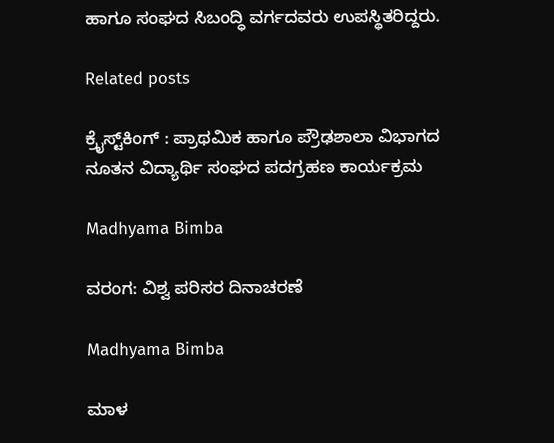ಹಾಗೂ ಸಂಘದ ಸಿಬಂದ್ಧಿ ವರ್ಗದವರು ಉಪಸ್ಥಿತರಿದ್ದರು.

Related posts

ಕ್ರೈಸ್ಟ್‌ಕಿಂಗ್ : ಪ್ರಾಥಮಿಕ ಹಾಗೂ ಪ್ರೌಢಶಾಲಾ ವಿಭಾಗದ ನೂತನ ವಿದ್ಯಾರ್ಥಿ ಸಂಘದ ಪದಗ್ರಹಣ ಕಾರ್ಯಕ್ರಮ

Madhyama Bimba

ವರಂಗ: ವಿಶ್ವ ಪರಿಸರ ದಿನಾಚರಣೆ

Madhyama Bimba

ಮಾಳ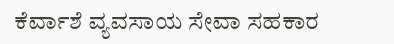ಕೆರ್ವಾಶೆ ವ್ಯವಸಾಯ ಸೇವಾ ಸಹಕಾರ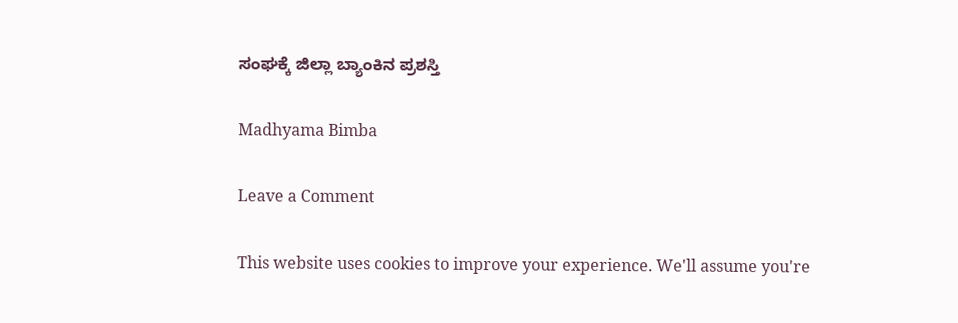ಸಂಘಕ್ಕೆ ಜಿಲ್ಲಾ ಬ್ಯಾಂಕಿನ ಪ್ರಶಸ್ತಿ

Madhyama Bimba

Leave a Comment

This website uses cookies to improve your experience. We'll assume you're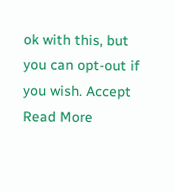ok with this, but you can opt-out if you wish. Accept Read More